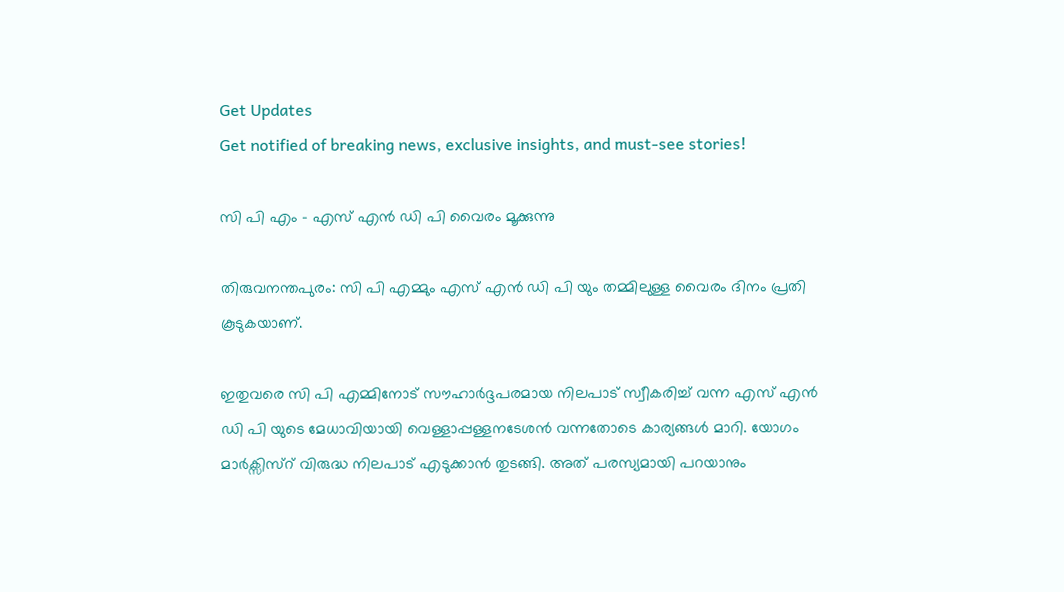Get Updates
Get notified of breaking news, exclusive insights, and must-see stories!

സി പി എം - എസ് എന്‍ ഡി പി വൈരം മൂക്കുന്നു

തിരുവനന്തപുരം: സി പി എമ്മും എസ് എന്‍ ഡി പി യും തമ്മിലുള്ള വൈരം ദിനം പ്രതി കൂടുകയാണ്.

ഇതുവരെ സി പി എമ്മിനോട് സൗഹാര്‍ദ്ദപരമായ നിലപാട് സ്വീകരിച്ച് വന്ന എസ് എന്‍ ഡി പി യുടെ മേധാവിയായി വെള്ളാപ്പള്ളനടേശന്‍ വന്നതോടെ കാര്യങ്ങള്‍ മാറി. യോഗം മാര്‍ക്സിസ്റ് വിരുദ്ധ നിലപാട് എടുക്കാന്‍ തുടങ്ങി. അത് പരസ്യമായി പറയാനും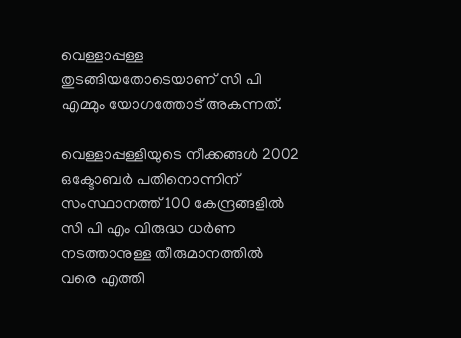വെള്ളാപ്പള്ള തുടങ്ങിയതോടെയാണ് സി പി എമ്മും യോഗത്തോട് അകന്നത്.

വെള്ളാപ്പള്ളിയുടെ നീക്കങ്ങള്‍ 2002 ഒക്ടോബര്‍ പതിനൊന്നിന് സംസ്ഥാനത്ത് 100 കേന്ദ്രങ്ങളില്‍ സി പി എം വിരുദ്ധ ധര്‍ണ നടത്താനുള്ള തീരുമാനത്തില്‍ വരെ എത്തി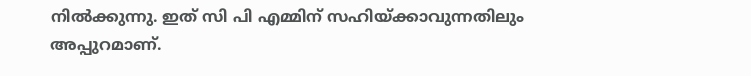നില്‍ക്കുന്നു. ഇത് സി പി എമ്മിന് സഹിയ്ക്കാവുന്നതിലും അപ്പുറമാണ്.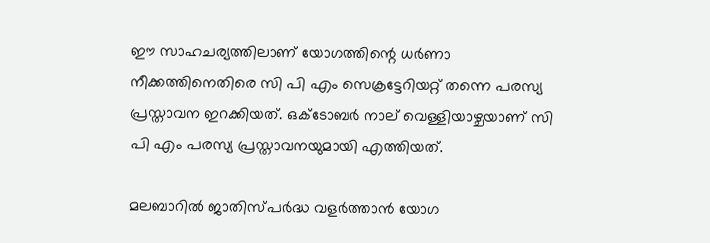ഈ സാഹചര്യത്തിലാണ് യോഗത്തിന്റെ ധര്‍ണാ നീക്കത്തിനെതിരെ സി പി എം സെക്രട്ടേറിയറ്റ് തന്നെ പരസ്യ പ്രസ്താവന ഇറക്കിയത്. ഒക്ടോബര്‍ നാല് വെള്ളിയാഴ്ചയാണ് സി പി എം പരസ്യ പ്രസ്താവനയുമായി എത്തിയത്.

മലബാറില്‍ ജാതിസ്പര്‍ദ്ധ വളര്‍ത്താന്‍ യോഗ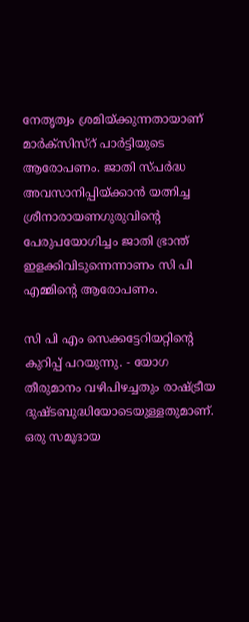നേതൃത്വം ശ്രമിയ്ക്കുന്നതായാണ് മാര്‍ക്സിസ്റ് പാര്‍ട്ടിയുടെ ആരോപണം. ജാതി സ്പര്‍ദ്ധ അവസാനിപ്പിയ്ക്കാന്‍ യത്നിച്ച ശ്രീനാരായണഗുരുവിന്റെ പേരുപയോഗിച്ചം ജാതി ഭ്രാന്ത് ഇളക്കിവിടുന്നെന്നാണം സി പി എമ്മിന്റെ ആരോപണം.

സി പി എം സെക്കട്ടേറിയറ്റിന്റെ കുറിപ്പ് പറയുന്നു. - യോഗ തീരുമാനം വഴിപിഴച്ചതും രാഷ്ട്രീയ ദുഷ്ടബുദ്ധിയോടെയുള്ളതുമാണ്. ഒരു സമൂദായ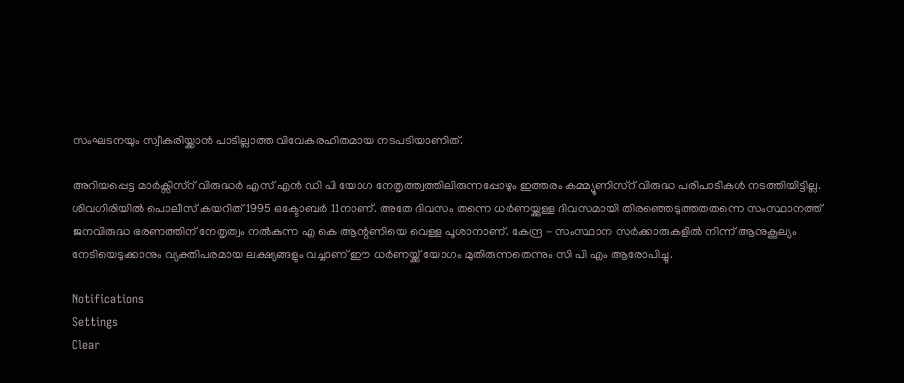സംഘടനയും സ്വീകരിയ്ക്കാന്‍ പാടില്ലാത്ത വിവേകരഹിതമായ നടപടിയാണിത്.

അറിയപ്പെട്ട മാര്‍ക്സിസ്റ് വിരുദ്ധര്‍ എസ് എന്‍ ഡി പി യോഗ നേതൃത്ത്വത്തിലിരുന്നപ്പോഴും ഇത്തരം കമ്മ്യൂണിസ്റ് വിരുദ്ധ പരിപാടികള്‍ നടത്തിയിട്ടില്ല. ശിവഗിരിയില്‍ പൊലീസ് കയറിത് 1995 ഒക്ടോബര്‍ 11നാണ്. അതേ ദിവസം തന്നെ ധര്‍ണയ്ക്കുള്ള ദിവസമായി തിരഞ്ഞെടുത്തതതന്നെ സംസ്ഥാനത്ത് ജനവിരുദ്ധ ഭരണത്തിന് നേതൃത്വം നല്‍കുന്ന എ കെ ആന്റണിയെ വെള്ള പൂശാനാണ്. കേന്ദ്ര - സംസ്ഥാന സര്‍ക്കാരുകളില്‍ നിന്ന് ആനുകൂല്യം നേടിയെടുക്കാനും വ്യക്തിപരമായ ലക്ഷ്യങ്ങളും വച്ചാണ് ഈ ധര്‍ണയ്ക്ക് യോഗം മുതിരുന്നതെന്നും സി പി എം ആരോപിച്ചു.

Notifications
Settings
Clear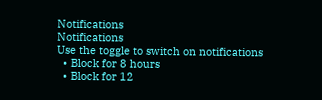Notifications
Notifications
Use the toggle to switch on notifications
  • Block for 8 hours
  • Block for 12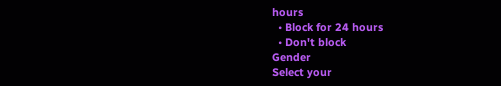hours
  • Block for 24 hours
  • Don't block
Gender
Select your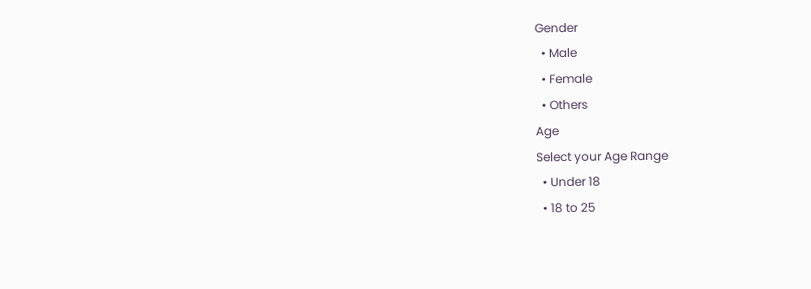Gender
  • Male
  • Female
  • Others
Age
Select your Age Range
  • Under 18
  • 18 to 25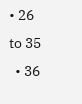• 26 to 35
  • 36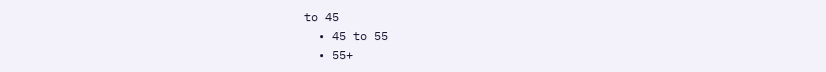to 45
  • 45 to 55
  • 55+